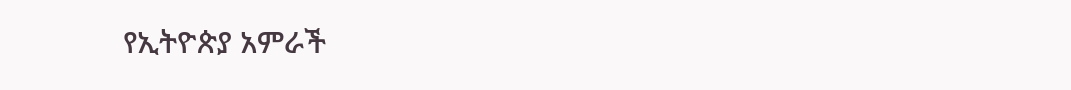የኢትዮጵያ አምራች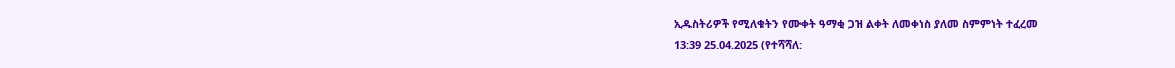ኢዱስትሪዎች የሚለቁትን የሙቀት ዓማቂ ጋዝ ልቀት ለመቀነስ ያለመ ስምምነት ተፈረመ
13:39 25.04.2025 (የተሻሻለ: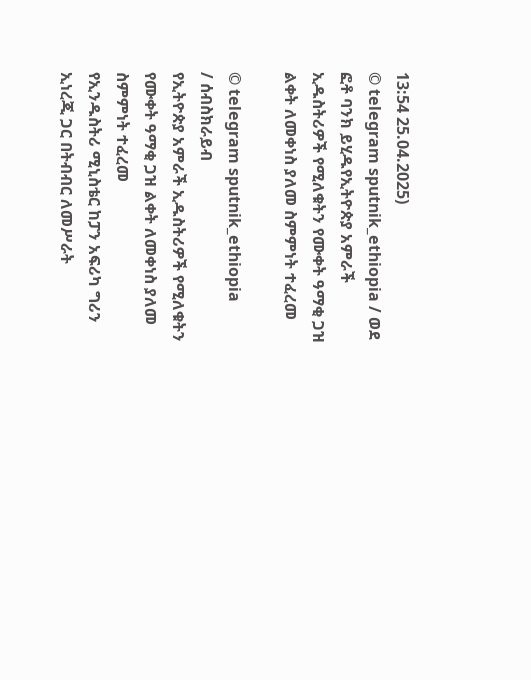13:54 25.04.2025)
© telegram sputnik_ethiopia / ወደ ፎቶ ባንክ ይሂዱየኢትዮጵያ አምራች ኢዱስትሪዎች የሚለቁትን የሙቀት ዓማቂ ጋዝ ልቀት ለመቀነስ ያለመ ስምምነት ተፈረመ

© telegram sputnik_ethiopia
/ ሰብስክራይብ
የኢትዮጵያ አምራች ኢዱስትሪዎች የሚለቁትን የሙቀት ዓማቂ ጋዝ ልቀት ለመቀነስ ያለመ ስምምነት ተፈረመ
የኢንዱስትሪ ሚኒስቴር ከፓን አፍሪካ ግሪን ኢነረጂ ጋር በትብብር ለመሥራት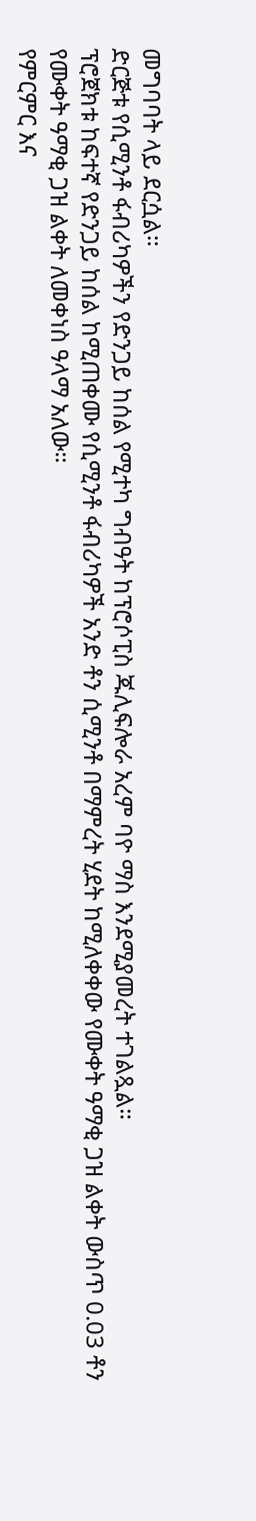መግባባት ላይ ደርሷል።
ድርጅቱ የሲሚንቶ ፋብሪካዎችን የድንጋይ ከሰል የሚተካ ግብዓት ከፕሮሶፒስ ጁሊፍሎራ አረም ባዮ ማስ እንደሚያመረት ተገልጿል።
ፕሮጀክቱ ከፍተኛ የድንጋይ ከሰል ከሚጠቀሙ የሲሚንቶ ፋብሪካዎች አንድ ቶን ሲሚንቶ በማምረት ሂደት ከሚለቀቀው የሙቀት ዓማቂ ጋዝ ልቀት ውስጥ 0.03 ቶን የሙቀት ዓማቂ ጋዝ ልቀት ለመቀነስ ዓላማ አለው።
የምርምር እና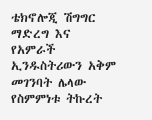ቴክኖሎጂ ሽግግር ማድረግ እና የአምራች ኢንዱስትሪውን አቅም መገንባት ሌላው የስምምነቱ ትኩረት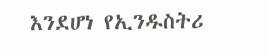እንደሆነ የኢንዱስትሪ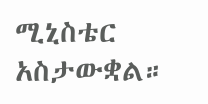ሚኒስቴር አስታውቋል።